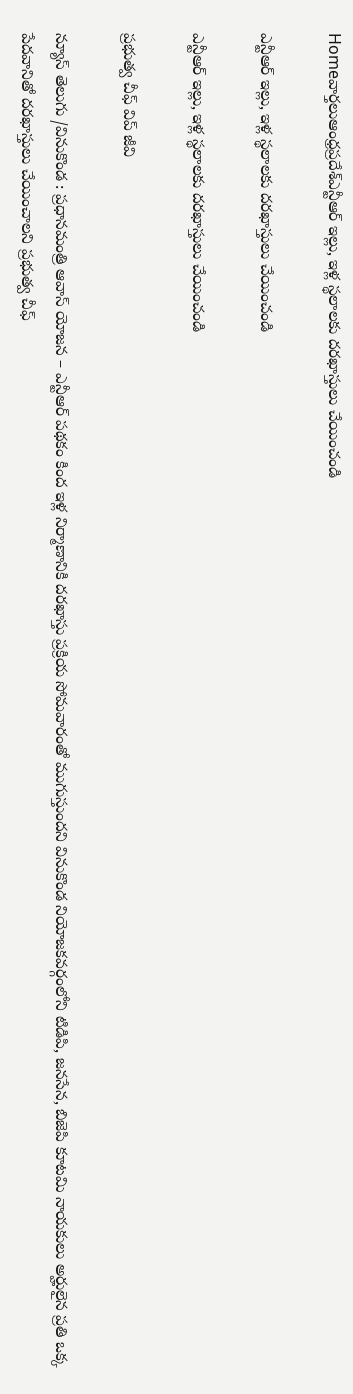Homeవార్తలుఆంధ్రప్రదేశ్‌ఎన్టీఆర్ ఇల్లు, ఇళ్ల స్థలాలకు దరఖాస్తులు చేయించండి

ఎన్టీఆర్ ఇల్లు, ఇళ్ల స్థలాలకు దరఖాస్తులు చేయించండి

ఎన్టీఆర్ ఇల్లు, ఇళ్ల స్థలాలకు దరఖాస్తులు చేయించండి

ప్రభుత్వ చీఫ్ విప్ జీవి

న్యూస్ తెలుగు /వినుకొండ : ప్రధానమంత్రి ఆవాస్ యోజన – ఎన్టీఆర్ పథకం కింద ఇళ్ల నిర్మాణానికి దరఖాస్తు ప్రక్రియ సోమవారంతో ముగుస్తుందని వినుకొండ నియోజకవర్గంలోని టిడిపి, జనసేన, బిజెపి కూటమి నాయకులు అర్హులైన ప్రతి ఒక్క పేదవానితో దరఖాస్తులు చేయించాలని ప్రభుత్వ చీఫ్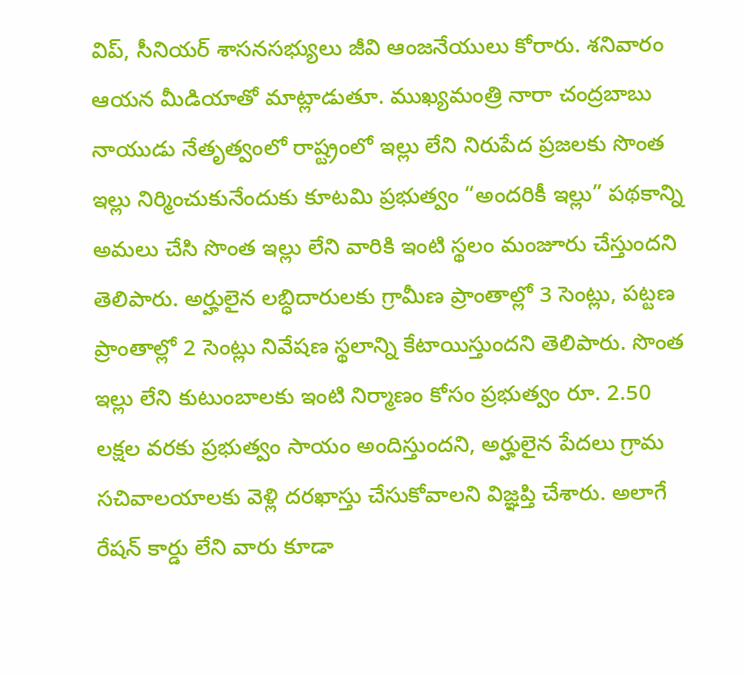విప్, సీనియర్ శాసనసభ్యులు జీవి ఆంజనేయులు కోరారు. శనివారం ఆయన మీడియాతో మాట్లాడుతూ. ముఖ్యమంత్రి నారా చంద్రబాబు నాయుడు నేతృత్వంలో రాష్ట్రంలో ఇల్లు లేని నిరుపేద ప్రజలకు సొంత ఇల్లు నిర్మించుకునేందుకు కూటమి ప్రభుత్వం “అందరికీ ఇల్లు” పథకాన్ని అమలు చేసి సొంత ఇల్లు లేని వారికి ఇంటి స్థలం మంజూరు చేస్తుందని తెలిపారు. అర్హులైన లబ్ధిదారులకు గ్రామీణ ప్రాంతాల్లో 3 సెంట్లు, పట్టణ ప్రాంతాల్లో 2 సెంట్లు నివేషణ స్థలాన్ని కేటాయిస్తుందని తెలిపారు. సొంత ఇల్లు లేని కుటుంబాలకు ఇంటి నిర్మాణం కోసం ప్రభుత్వం రూ. 2.50 లక్షల వరకు ప్రభుత్వం సాయం అందిస్తుందని, అర్హులైన పేదలు గ్రామ సచివాలయాలకు వెళ్లి దరఖాస్తు చేసుకోవాలని విజ్ఞప్తి చేశారు. అలాగే రేషన్ కార్డు లేని వారు కూడా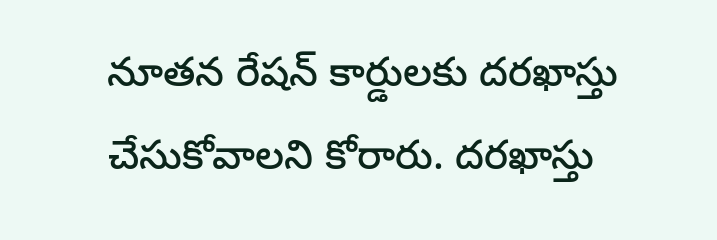నూతన రేషన్ కార్డులకు దరఖాస్తు చేసుకోవాలని కోరారు. దరఖాస్తు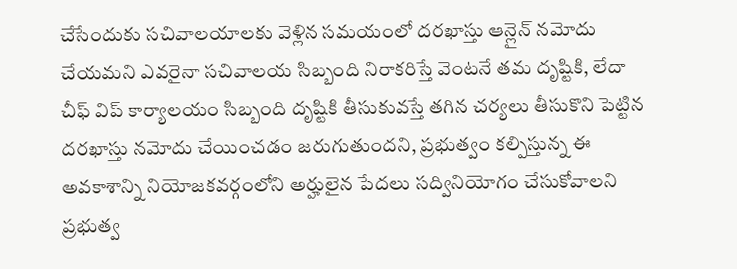చేసేందుకు సచివాలయాలకు వెళ్లిన సమయంలో దరఖాస్తు ఆన్లైన్ నమోదు చేయమని ఎవరైనా సచివాలయ సిబ్బంది నిరాకరిస్తే వెంటనే తమ దృష్టికి, లేదా చీఫ్ విప్ కార్యాలయం సిబ్బంది దృష్టికి తీసుకువస్తే తగిన చర్యలు తీసుకొని పెట్టిన దరఖాస్తు నమోదు చేయించడం జరుగుతుందని, ప్రభుత్వం కల్పిస్తున్న ఈ అవకాశాన్ని నియోజకవర్గంలోని అర్హులైన పేదలు సద్వినియోగం చేసుకోవాలని ప్రభుత్వ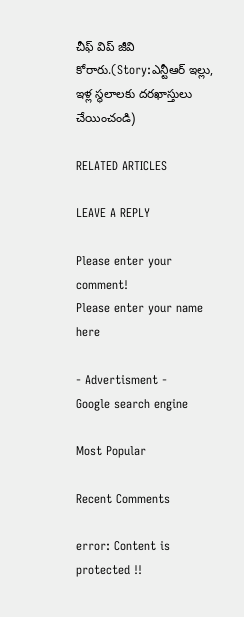చీఫ్ విప్ జీవి కోరారు.(Story:ఎన్టీఆర్ ఇల్లు, ఇళ్ల స్థలాలకు దరఖాస్తులు చేయించండి)

RELATED ARTICLES

LEAVE A REPLY

Please enter your comment!
Please enter your name here

- Advertisment -
Google search engine

Most Popular

Recent Comments

error: Content is protected !!